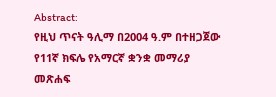Abstract:
የዚህ ጥናት ዓሊማ በ2004 ዓ.ም በተዘጋጀው የ11ኛ ክፍሌ የአማርኛ ቋንቋ መማሪያ መጽሐፍ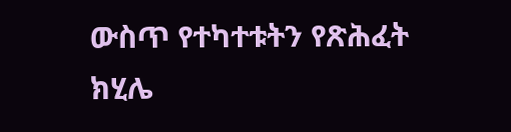ውስጥ የተካተቱትን የጽሕፈት ክሂሌ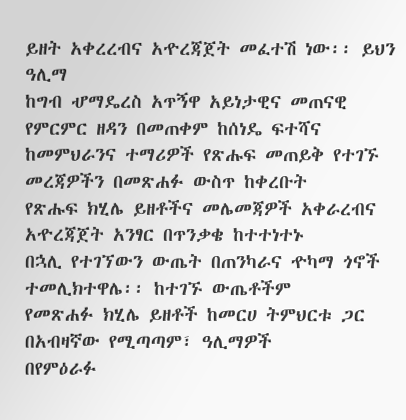ይዘት አቀረረብና አዯረጃጀት መፈተሽ ነው፡፡ ይህን ዓሊማ
ከግብ ሇማዴረስ አጥኝዋ አይነታዊና መጠናዊ የምርምር ዘዳን በመጠቀም ከሰነዴ ፍተሻና
ከመምህራንና ተማሪዎች የጽሑፍ መጠይቅ የተገኙ መረጃዎችን በመጽሐፉ ውስጥ ከቀረቡት
የጽሑፍ ክሂሌ ይዘቶችና መሌመጃዎች አቀራረብና አዯረጃጀት አንፃር በጥንቃቄ ከተተነተኑ
በኋሊ የተገኘውን ውጤት በጠንካራና ዯካማ ጎኖች ተመሊክተዋሌ፡፡ ከተገኙ ውጤቶችም
የመጽሐፉ ክሂሌ ይዘቶች ከመርሀ ትምህርቱ ጋር በአብዛኛው የሚጣጣም፣ ዓሊማዎች
በየምዕራፉ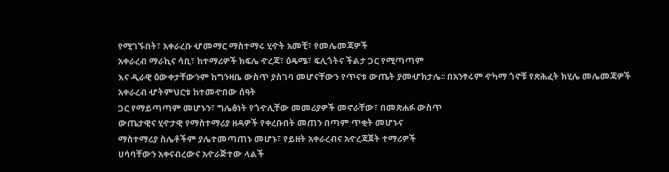የሚገኙበት፣ አቀራረቡ ሇመማር ማስተማሩ ሂዯት አመቺ፣ የመሌመጃዎች
አቀራረብ ማራኪና ሳቢ፣ ከተማሪዎች ክፍሌ ዯረጃ፣ ዕዴሜ፣ ፍሊጎትና ችልታ ጋር የሚጣጣም
እና ዲራዊ ዕውቀታቸውንም ከግንዛቤ ውስጥ ያስገባ መሆናቸውን የጥናቱ ውጤት ያመሇክታሌ፡፡ በአንፃሩም ዯካማ ጎኖቹ የጽሕፈት ክሂሌ መሌመጃዎች አቀራረብ ሇትምህርቱ ከተመዯበው ሰዓት
ጋር የማይጣጣም መሆኑን፣ ግሌፅነት የጎዯሊቸው መመሪያዎች መኖራቸው፣ በመጽሐፉ ውስጥ
ውጤታዊና ሂዯታዊ የማስተማሪያ ዘዳዎች የቀረቡበት መጠን በጣም ጥቂት መሆኑና
ማስተማሪያ ስሌቶችም ያሌተመጣጠኑ መሆኑ፣ የይዘት አቀራረብና አዯረጃጀት ተማሪዎች
ሀሳባቸውን አቀናብረውና አዯራጅተው ላልች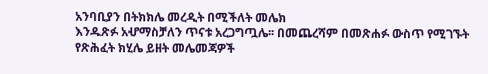አንባቢያን በትክክሌ መረዲት በሚችለት መሌክ
እንዱጽፉ አሇማስቻለን ጥናቱ አረጋግጧሌ፡፡ በመጨረሻም በመጽሐፉ ውስጥ የሚገኙት
የጽሕፈት ክሂሌ ይዘት መሌመጃዎች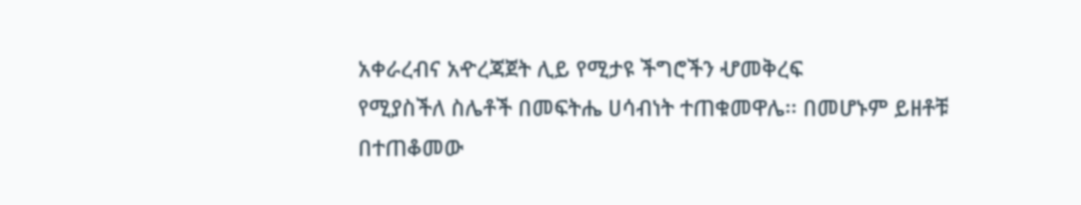አቀራረብና አዯረጃጀት ሊይ የሚታዩ ችግሮችን ሇመቅረፍ
የሚያስችለ ስሌቶች በመፍትሔ ሀሳብነት ተጠቁመዋሌ፡፡ በመሆኑም ይዘቶቹ በተጠቆመው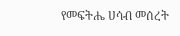የመፍትሔ ሀሳብ መሰረት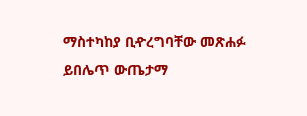ማስተካከያ ቢዯረግባቸው መጽሐፉ ይበሌጥ ውጤታማ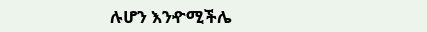ሉሆን እንዯሚችሌ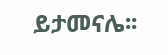ይታመናሌ፡፡